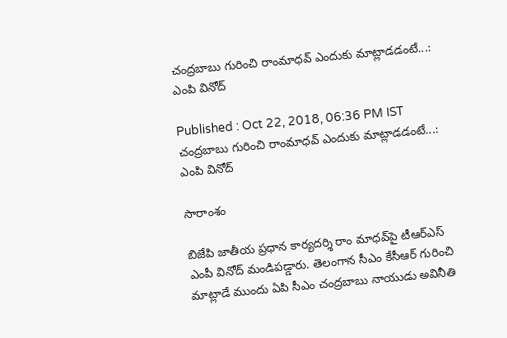చంద్రబాబు గురించి రాంమాధవ్ ఎందుకు మాట్లాడడంటే...: ఎంపి వినోద్

Published : Oct 22, 2018, 06:36 PM IST
చంద్రబాబు గురించి రాంమాధవ్ ఎందుకు మాట్లాడడంటే...: ఎంపి వినోద్

సారాంశం

బిజేపి జాతీయ ప్రధాన కార్యదర్శి రాం మాధవ్‌పై టీఆర్ఎస్ ఎంపీ వినోద్ మండిపడ్డారు. తెలంగాన సీఎం కేసీఆర్ గురించి మాట్లాడే ముందు ఏపి సీఎం చంద్రబాబు నాయుడు అవినీతి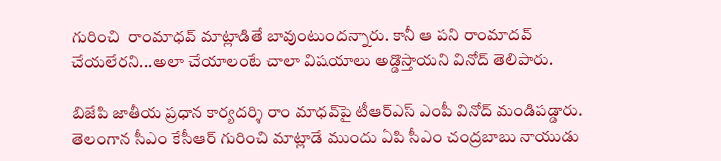గురించి  రాంమాధవ్ మాట్లాడితే బావుంటుందన్నారు. కానీ ఆ పని రాంమాదవ్ చేయలేరని...అలా చేయాలంటే చాలా విషయాలు అడ్డొస్తాయని వినోద్ తెలిపారు.

బిజేపి జాతీయ ప్రధాన కార్యదర్శి రాం మాధవ్‌పై టీఆర్ఎస్ ఎంపీ వినోద్ మండిపడ్డారు. తెలంగాన సీఎం కేసీఆర్ గురించి మాట్లాడే ముందు ఏపి సీఎం చంద్రబాబు నాయుడు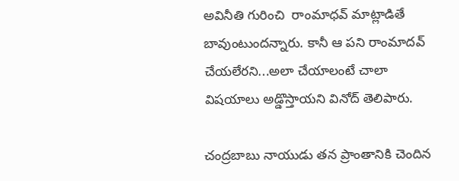అవినీతి గురించి  రాంమాధవ్ మాట్లాడితే బావుంటుందన్నారు. కానీ ఆ పని రాంమాదవ్ చేయలేరని...అలా చేయాలంటే చాలా విషయాలు అడ్డొస్తాయని వినోద్ తెలిపారు.

చంద్రబాబు నాయుడు తన ప్రాంతానికి చెందిన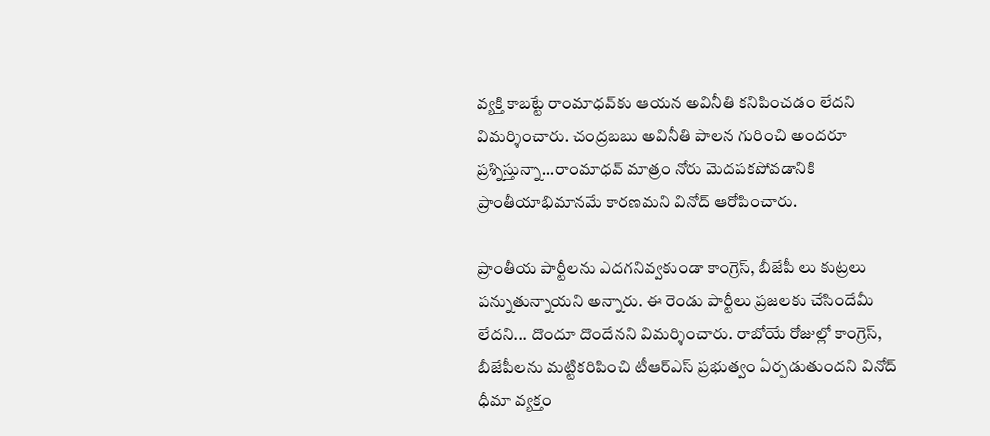వ్యక్తి కాబట్టే రాంమాధవ్‌కు ఆయన అవినీతి కనిపించడం లేదని విమర్శించారు. చంద్రబబు అవినీతి పాలన గురించి అందరూ  ప్రశ్నిస్తున్నా...రాంమాధవ్ మాత్రం నోరు మెదపకపోవడానికి ప్రాంతీయాభిమానమే కారణమని వినోద్ ఆరోపించారు.

ప్రాంతీయ పార్టీలను ఎదగనివ్వకుండా కాంగ్రెస్, బీజేపీ లు కుట్రలు పన్నుతున్నాయని అన్నారు. ఈ రెండు పార్టీలు ప్రజలకు చేసిందేమీ  లేదని... దొందూ దొందేనని విమర్శించారు. రాబోయే రోజుల్లో కాంగ్రెస్, బీజేపీలను మట్టికరిపించి టీఆర్ఎస్ ప్రభుత్వం ఏర్పడుతుందని వినోద్ ధీమా వ్యక్తం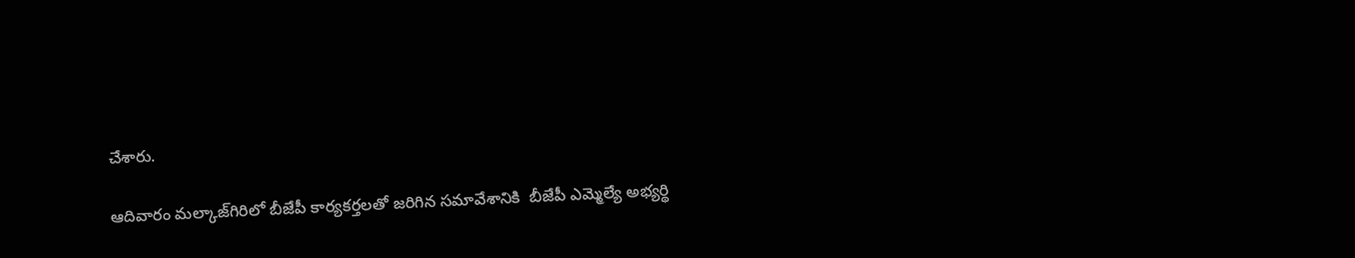చేశారు.

ఆదివారం మల్కాజ్‌గిరిలో బీజేపీ కార్యకర్తలతో జరిగిన సమావేశానికి  బీజేపీ ఎమ్మెల్యే అభ్యర్థి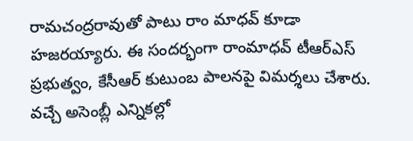రామచంద్రరావుతో పాటు రాం మాధవ్ కూడా హజరయ్యారు. ఈ సందర్భంగా రాంమాధవ్ టీఆర్ఎస్ ప్రభుత్వం, కేసీఆర్ కుటుంబ పాలనపై విమర్శలు చేశారు. వచ్చే అసెంబ్లీ ఎన్నికల్లో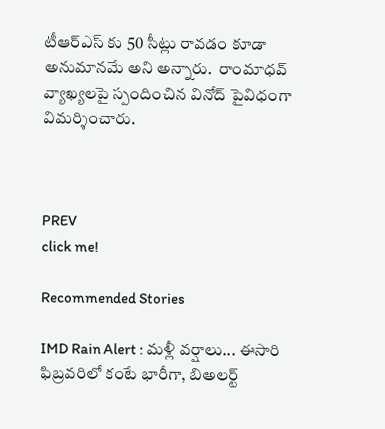టీఆర్ఎస్ కు 50 సీట్లు రావడం కూడా అనుమానమే అని అన్నారు.  రాంమాధవ్ వ్యాఖ్యలపై స్పందించిన వినోద్ పైవిధంగా విమర్శించారు.



PREV
click me!

Recommended Stories

IMD Rain Alert : మళ్లీ వర్షాలు... ఈసారి ఫిబ్రవరిలో కంటే భారీగా, బిఅలర్ట్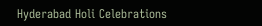Hyderabad Holi Celebrations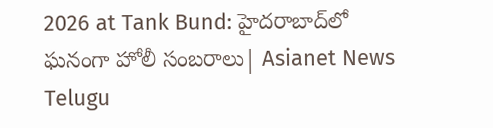2026 at Tank Bund: హైదరాబాద్‌లో ఘనంగా హోలీ సంబరాలు| Asianet News Telugu